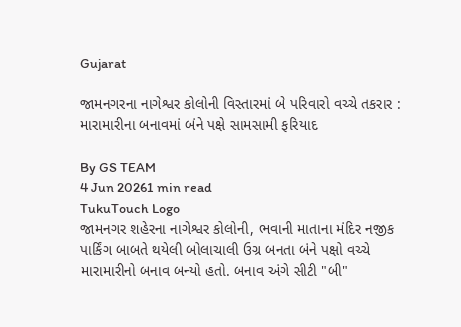Gujarat

જામનગરના નાગેશ્વર કોલોની વિસ્તારમાં બે પરિવારો વચ્ચે તકરાર : મારામારીના બનાવમાં બંને પક્ષે સામસામી ફરિયાદ

By GS TEAM
4 Jun 20261 min read
TukuTouch Logo
જામનગર શહેરના નાગેશ્વર કોલોની, ભવાની માતાના મંદિર નજીક પાર્કિંગ બાબતે થયેલી બોલાચાલી ઉગ્ર બનતા બંને પક્ષો વચ્ચે મારામારીનો બનાવ બન્યો હતો. બનાવ અંગે સીટી "બી"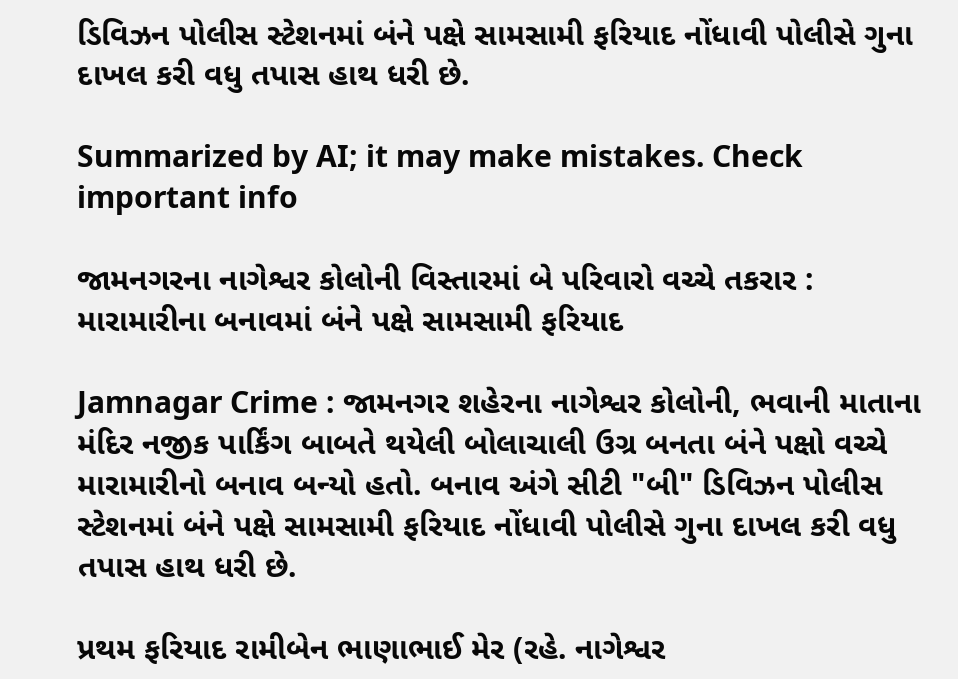ડિવિઝન પોલીસ સ્ટેશનમાં બંને પક્ષે સામસામી ફરિયાદ નોંધાવી પોલીસે ગુના દાખલ કરી વધુ તપાસ હાથ ધરી છે.

Summarized by AI; it may make mistakes. Check important info

જામનગરના નાગેશ્વર કોલોની વિસ્તારમાં બે પરિવારો વચ્ચે તકરાર : મારામારીના બનાવમાં બંને પક્ષે સામસામી ફરિયાદ

Jamnagar Crime : જામનગર શહેરના નાગેશ્વર કોલોની, ભવાની માતાના મંદિર નજીક પાર્કિંગ બાબતે થયેલી બોલાચાલી ઉગ્ર બનતા બંને પક્ષો વચ્ચે મારામારીનો બનાવ બન્યો હતો. બનાવ અંગે સીટી "બી" ડિવિઝન પોલીસ સ્ટેશનમાં બંને પક્ષે સામસામી ફરિયાદ નોંધાવી પોલીસે ગુના દાખલ કરી વધુ તપાસ હાથ ધરી છે.

પ્રથમ ફરિયાદ રામીબેન ભાણાભાઈ મેર (રહે. નાગેશ્વર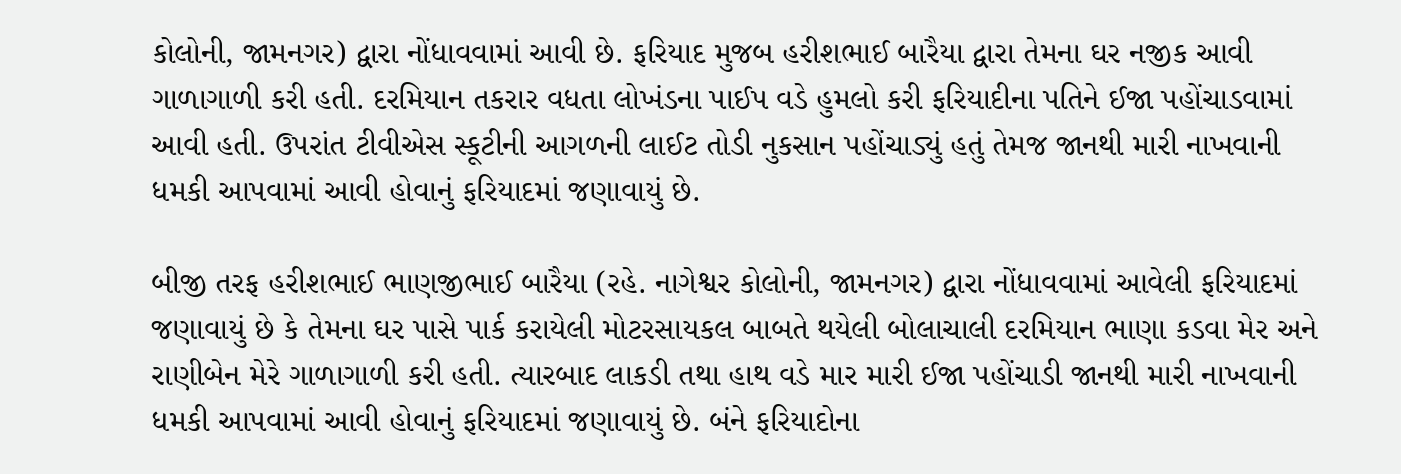કોલોની, જામનગર) દ્વારા નોંધાવવામાં આવી છે. ફરિયાદ મુજબ હરીશભાઈ બારૈયા દ્વારા તેમના ઘર નજીક આવી ગાળાગાળી કરી હતી. દરમિયાન તકરાર વધતા લોખંડના પાઈપ વડે હુમલો કરી ફરિયાદીના પતિને ઈજા પહોંચાડવામાં આવી હતી. ઉપરાંત ટીવીએસ સ્કૂટીની આગળની લાઈટ તોડી નુકસાન પહોંચાડ્યું હતું તેમજ જાનથી મારી નાખવાની ધમકી આપવામાં આવી હોવાનું ફરિયાદમાં જણાવાયું છે.

બીજી તરફ હરીશભાઈ ભાણજીભાઈ બારૈયા (રહે. નાગેશ્વર કોલોની, જામનગર) દ્વારા નોંધાવવામાં આવેલી ફરિયાદમાં જણાવાયું છે કે તેમના ઘર પાસે પાર્ક કરાયેલી મોટરસાયકલ બાબતે થયેલી બોલાચાલી દરમિયાન ભાણા કડવા મેર અને રાણીબેન મેરે ગાળાગાળી કરી હતી. ત્યારબાદ લાકડી તથા હાથ વડે માર મારી ઈજા પહોંચાડી જાનથી મારી નાખવાની ધમકી આપવામાં આવી હોવાનું ફરિયાદમાં જણાવાયું છે. બંને ફરિયાદોના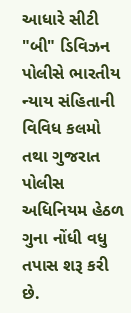આધારે સીટી "બી" ડિવિઝન પોલીસે ભારતીય ન્યાય સંહિતાની વિવિધ કલમો તથા ગુજરાત પોલીસ અધિનિયમ હેઠળ ગુના નોંધી વધુ તપાસ શરૂ કરી છે.